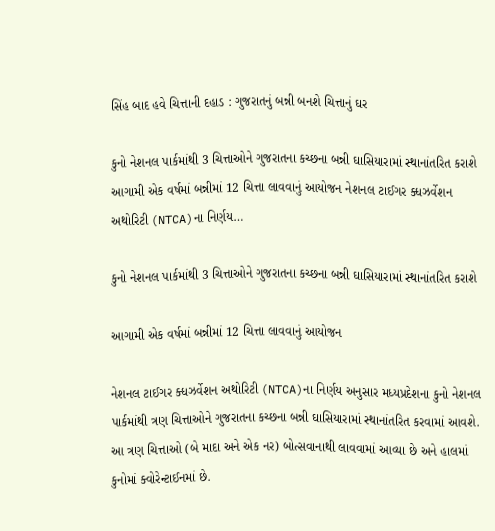સિંહ બાદ હવે ચિત્તાની દહાડ : ગુજરાતનું બન્ની બનશે ચિત્તાનું ઘર

કુનો નેશનલ પાર્કમાંથી 3 ચિત્તાઓને ગુજરાતના કચ્છના બન્ની ઘાસિયારામાં સ્થાનાંતરિત કરાશે આગામી એક વર્ષમાં બન્નીમાં 12 ચિત્તા લાવવાનું આયોજન નેશનલ ટાઈગર ક્ધઝર્વેશન અથોરિટી (NTCA)ના નિર્ણય…

કુનો નેશનલ પાર્કમાંથી 3 ચિત્તાઓને ગુજરાતના કચ્છના બન્ની ઘાસિયારામાં સ્થાનાંતરિત કરાશે

આગામી એક વર્ષમાં બન્નીમાં 12 ચિત્તા લાવવાનું આયોજન

નેશનલ ટાઈગર ક્ધઝર્વેશન અથોરિટી (NTCA)ના નિર્ણય અનુસાર મધ્યપ્રદેશના કુનો નેશનલ પાર્કમાંથી ત્રણ ચિત્તાઓને ગુજરાતના કચ્છના બન્ની ઘાસિયારામાં સ્થાનાંતરિત કરવામાં આવશે. આ ત્રણ ચિત્તાઓ (બે માદા અને એક નર) બોત્સવાનાથી લાવવામાં આવ્યા છે અને હાલમાં કુનોમાં ક્વોરેન્ટાઈનમાં છે.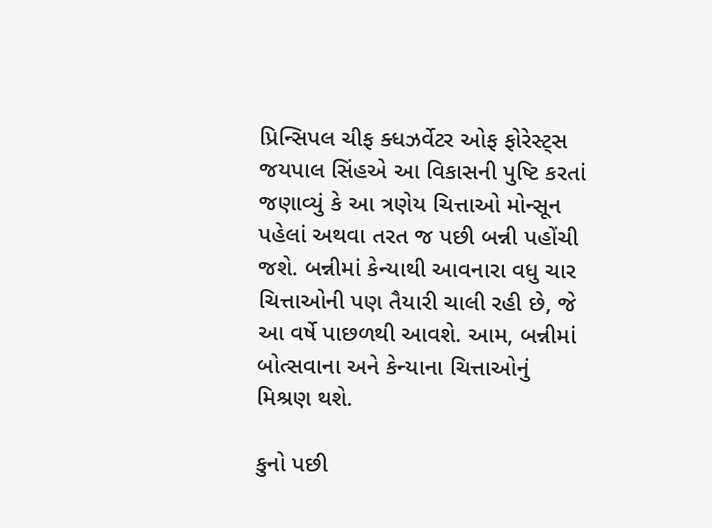પ્રિન્સિપલ ચીફ ક્ધઝર્વેટર ઓફ ફોરેસ્ટ્સ જયપાલ સિંહએ આ વિકાસની પુષ્ટિ કરતાં જણાવ્યું કે આ ત્રણેય ચિત્તાઓ મોન્સૂન પહેલાં અથવા તરત જ પછી બન્ની પહોંચી જશે. બન્નીમાં કેન્યાથી આવનારા વધુ ચાર ચિત્તાઓની પણ તૈયારી ચાલી રહી છે, જે આ વર્ષે પાછળથી આવશે. આમ, બન્નીમાં બોત્સવાના અને કેન્યાના ચિત્તાઓનું મિશ્રણ થશે.

કુનો પછી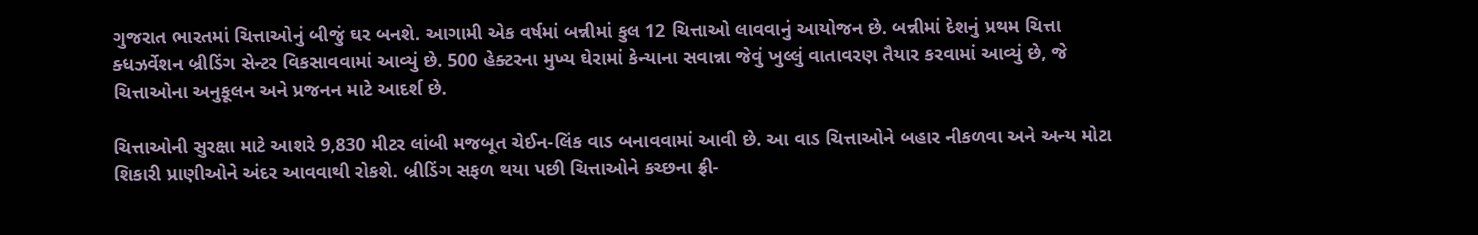ગુજરાત ભારતમાં ચિત્તાઓનું બીજું ઘર બનશે. આગામી એક વર્ષમાં બન્નીમાં કુલ 12 ચિત્તાઓ લાવવાનું આયોજન છે. બન્નીમાં દેશનું પ્રથમ ચિત્તા ક્ધઝર્વેશન બ્રીડિંગ સેન્ટર વિકસાવવામાં આવ્યું છે. 500 હેક્ટરના મુખ્ય ઘેરામાં કેન્યાના સવાન્ના જેવું ખુલ્લું વાતાવરણ તૈયાર કરવામાં આવ્યું છે, જે ચિત્તાઓના અનુકૂલન અને પ્રજનન માટે આદર્શ છે.

ચિત્તાઓની સુરક્ષા માટે આશરે 9,830 મીટર લાંબી મજબૂત ચેઈન-લિંક વાડ બનાવવામાં આવી છે. આ વાડ ચિત્તાઓને બહાર નીકળવા અને અન્ય મોટા શિકારી પ્રાણીઓને અંદર આવવાથી રોકશે. બ્રીડિંગ સફળ થયા પછી ચિત્તાઓને કચ્છના ફ્રી-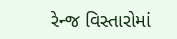રેન્જ વિસ્તારોમાં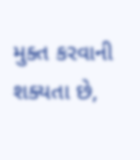મુક્ત કરવાની શક્યતા છે,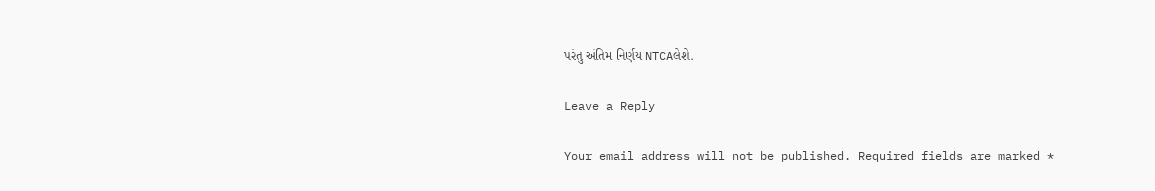પરંતુ અંતિમ નિર્ણય NTCAલેશે.

Leave a Reply

Your email address will not be published. Required fields are marked *